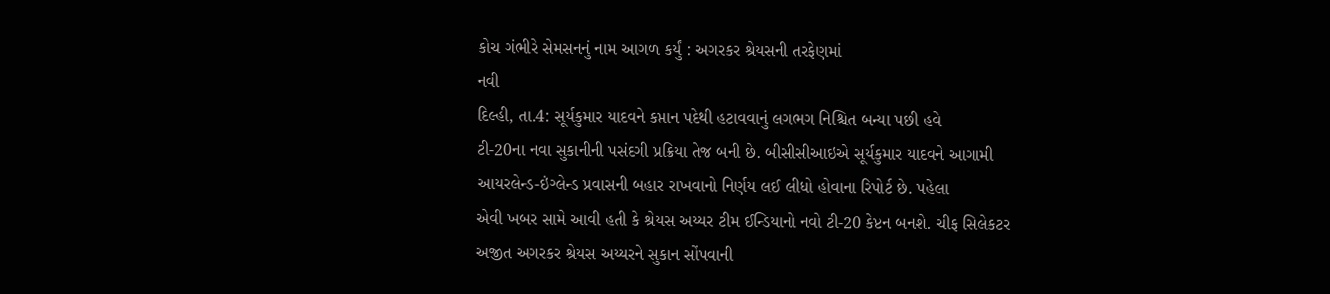કોચ ગંભીરે સેમસનનું નામ આગળ કર્યું : અગરકર શ્રેયસની તરફેણમાં
નવી
દિલ્હી, તા.4: સૂર્યકુમાર યાદવને કપ્તાન પદેથી હટાવવાનું લગભગ નિશ્ચિત બન્યા પછી હવે
ટી-20ના નવા સુકાનીની પસંદગી પ્રક્રિયા તેજ બની છે. બીસીસીઆઇએ સૂર્યકુમાર યાદવને આગામી
આયરલેન્ડ-ઇંગ્લેન્ડ પ્રવાસની બહાર રાખવાનો નિર્ણય લઈ લીધો હોવાના રિપોર્ટ છે. પહેલા
એવી ખબર સામે આવી હતી કે શ્રેયસ અય્યર ટીમ ઈન્ડિયાનો નવો ટી-20 કેપ્ટન બનશે. ચીફ સિલેકટર
અજીત અગરકર શ્રેયસ અય્યરને સુકાન સોંપવાની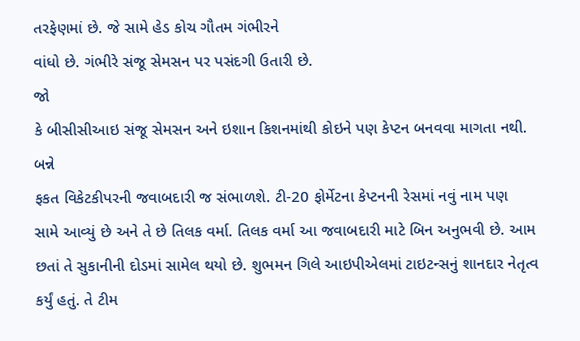તરફેણમાં છે. જે સામે હેડ કોચ ગૌતમ ગંભીરને
વાંધો છે. ગંભીરે સંજૂ સેમસન પર પસંદગી ઉતારી છે.
જો
કે બીસીસીઆઇ સંજૂ સેમસન અને ઇશાન કિશનમાંથી કોઇને પણ કેપ્ટન બનવવા માગતા નથી. બન્ને
ફકત વિકેટકીપરની જવાબદારી જ સંભાળશે. ટી-20 ફોર્મેટના કેપ્ટનની રેસમાં નવું નામ પણ
સામે આવ્યું છે અને તે છે તિલક વર્મા. તિલક વર્મા આ જવાબદારી માટે બિન અનુભવી છે. આમ
છતાં તે સુકાનીની દોડમાં સામેલ થયો છે. શુભમન ગિલે આઇપીએલમાં ટાઇટન્સનું શાનદાર નેતૃત્વ
કર્યું હતું. તે ટીમ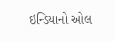ઇન્ડિયાનો ઓલ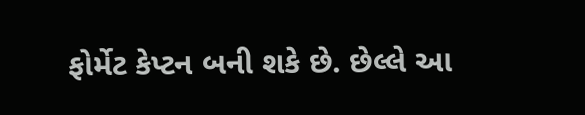ફોર્મેટ કેપ્ટન બની શકે છે. છેલ્લે આ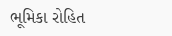ભૂમિકા રોહિત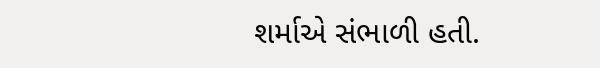શર્માએ સંભાળી હતી.